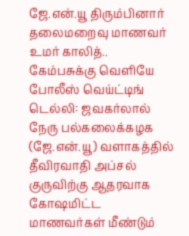ஜே.என்.யூ திரும்பினார் தலைமறைவு மாணவர் உமர் காலித்.. கேம்பசுக்கு வெளியே போலீஸ் வெய்ட்டிங்
டெல்லி: ஜவகர்லால் நேரு பல்கலைக்கழக (ஜே.என்.யூ) வளாகத்தில் தீவிரவாதி அப்சல் குருவிற்கு ஆதரவாக கோஷமிட்ட மாணவர்கள் மீண்டும்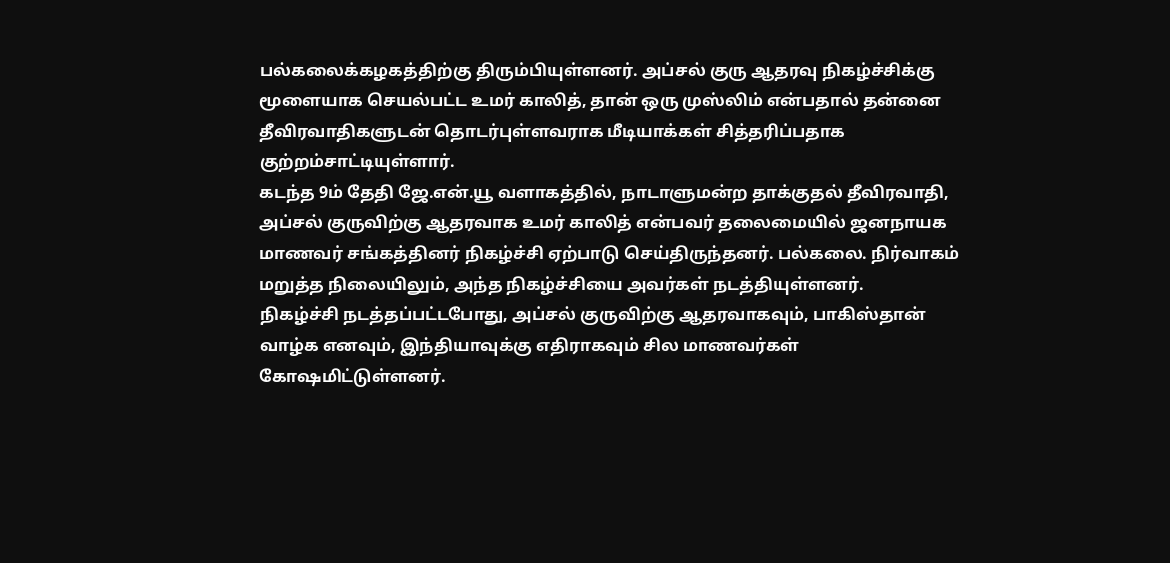பல்கலைக்கழகத்திற்கு திரும்பியுள்ளனர். அப்சல் குரு ஆதரவு நிகழ்ச்சிக்கு மூளையாக செயல்பட்ட உமர் காலித், தான் ஒரு முஸ்லிம் என்பதால் தன்னை தீவிரவாதிகளுடன் தொடர்புள்ளவராக மீடியாக்கள் சித்தரிப்பதாக குற்றம்சாட்டியுள்ளார்.
கடந்த 9ம் தேதி ஜே.என்.யூ வளாகத்தில், நாடாளுமன்ற தாக்குதல் தீவிரவாதி, அப்சல் குருவிற்கு ஆதரவாக உமர் காலித் என்பவர் தலைமையில் ஜனநாயக மாணவர் சங்கத்தினர் நிகழ்ச்சி ஏற்பாடு செய்திருந்தனர். பல்கலை. நிர்வாகம் மறுத்த நிலையிலும், அந்த நிகழ்ச்சியை அவர்கள் நடத்தியுள்ளனர்.
நிகழ்ச்சி நடத்தப்பட்டபோது, அப்சல் குருவிற்கு ஆதரவாகவும், பாகிஸ்தான் வாழ்க எனவும், இந்தியாவுக்கு எதிராகவும் சில மாணவர்கள் கோஷமிட்டுள்ளனர்.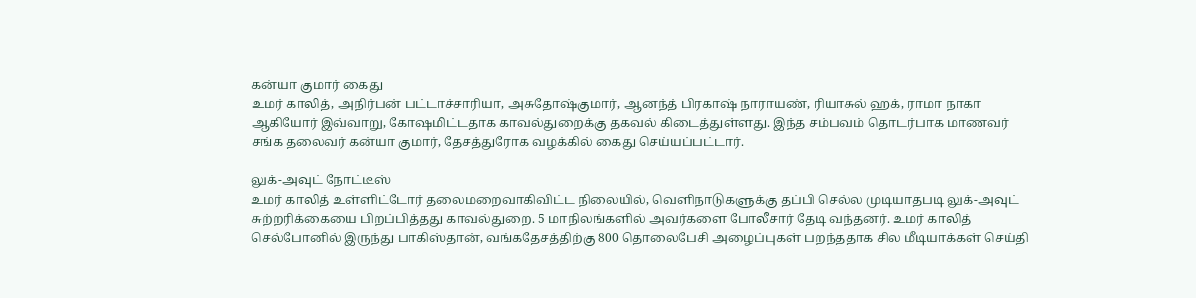கன்யா குமார் கைது
உமர் காலித், அநிர்பன் பட்டாச்சாரியா, அசுதோஷ்குமார், ஆனந்த் பிரகாஷ் நாராயண், ரியாசுல் ஹக், ராமா நாகா ஆகியோர் இவ்வாறு, கோஷமிட்டதாக காவல்துறைக்கு தகவல் கிடைத்துள்ளது. இந்த சம்பவம் தொடர்பாக மாணவர் சங்க தலைவர் கன்யா குமார், தேசத்துரோக வழக்கில் கைது செய்யப்பட்டார்.

லுக்-அவுட் நோட்டீஸ்
உமர் காலித் உள்ளிட்டோர் தலைமறைவாகிவிட்ட நிலையில், வெளிநாடுகளுக்கு தப்பி செல்ல முடியாதபடி லுக்-அவுட் சுற்றரிக்கையை பிறப்பித்தது காவல்துறை. 5 மாநிலங்களில் அவர்களை போலீசார் தேடி வந்தனர். உமர் காலித் செல்போனில் இருந்து பாகிஸ்தான், வங்கதேசத்திற்கு 800 தொலைபேசி அழைப்புகள் பறந்ததாக சில மீடியாக்கள் செய்தி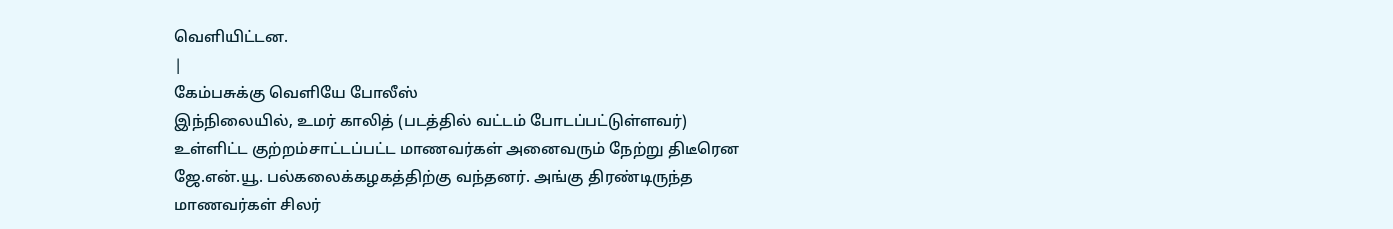வெளியிட்டன.
|
கேம்பசுக்கு வெளியே போலீஸ்
இந்நிலையில், உமர் காலித் (படத்தில் வட்டம் போடப்பட்டுள்ளவர்) உள்ளிட்ட குற்றம்சாட்டப்பட்ட மாணவர்கள் அனைவரும் நேற்று திடீரென ஜே.என்.யூ. பல்கலைக்கழகத்திற்கு வந்தனர். அங்கு திரண்டிருந்த மாணவர்கள் சிலர்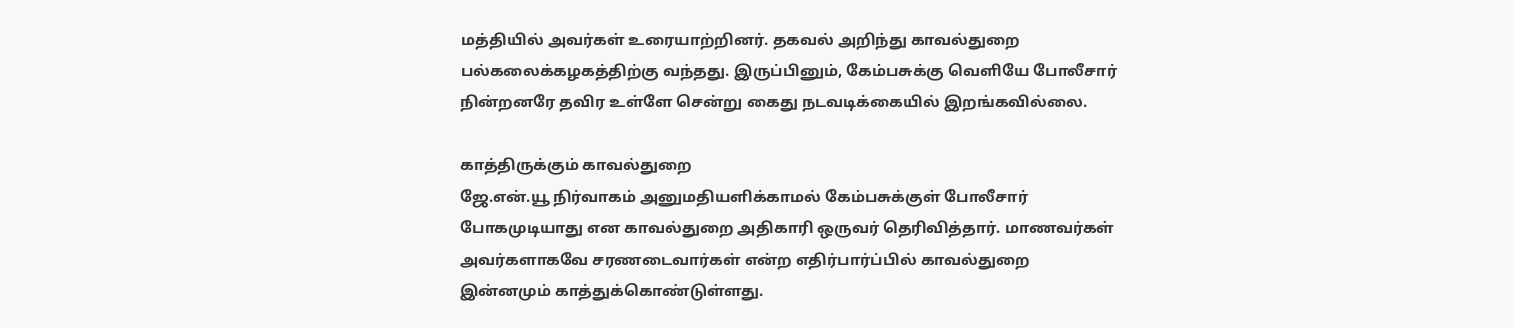மத்தியில் அவர்கள் உரையாற்றினர். தகவல் அறிந்து காவல்துறை பல்கலைக்கழகத்திற்கு வந்தது. இருப்பினும், கேம்பசுக்கு வெளியே போலீசார் நின்றனரே தவிர உள்ளே சென்று கைது நடவடிக்கையில் இறங்கவில்லை.

காத்திருக்கும் காவல்துறை
ஜே.என்.யூ நிர்வாகம் அனுமதியளிக்காமல் கேம்பசுக்குள் போலீசார் போகமுடியாது என காவல்துறை அதிகாரி ஒருவர் தெரிவித்தார். மாணவர்கள் அவர்களாகவே சரணடைவார்கள் என்ற எதிர்பார்ப்பில் காவல்துறை இன்னமும் காத்துக்கொண்டுள்ளது.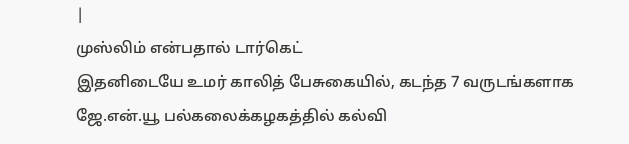|
முஸ்லிம் என்பதால் டார்கெட்
இதனிடையே உமர் காலித் பேசுகையில், கடந்த 7 வருடங்களாக ஜே.என்.யூ பல்கலைக்கழகத்தில் கல்வி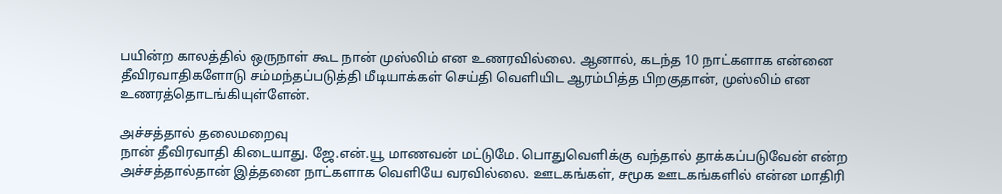பயின்ற காலத்தில் ஒருநாள் கூட நான் முஸ்லிம் என உணரவில்லை. ஆனால், கடந்த 10 நாட்களாக என்னை தீவிரவாதிகளோடு சம்மந்தப்படுத்தி மீடியாக்கள் செய்தி வெளியிட ஆரம்பித்த பிறகுதான், முஸ்லிம் என உணரத்தொடங்கியுள்ளேன்.

அச்சத்தால் தலைமறைவு
நான் தீவிரவாதி கிடையாது. ஜே.என்.யூ மாணவன் மட்டுமே. பொதுவெளிக்கு வந்தால் தாக்கப்படுவேன் என்ற அச்சத்தால்தான் இத்தனை நாட்களாக வெளியே வரவில்லை. ஊடகங்கள், சமூக ஊடகங்களில் என்ன மாதிரி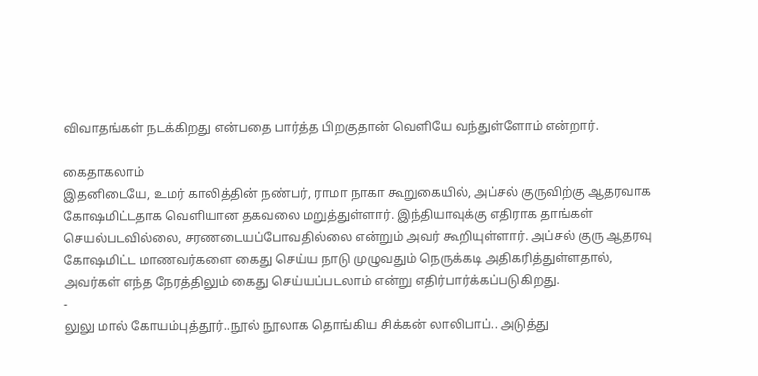விவாதங்கள் நடக்கிறது என்பதை பார்த்த பிறகுதான் வெளியே வந்துள்ளோம் என்றார்.

கைதாகலாம்
இதனிடையே, உமர் காலித்தின் நண்பர், ராமா நாகா கூறுகையில், அப்சல் குருவிற்கு ஆதரவாக கோஷமிட்டதாக வெளியான தகவலை மறுத்துள்ளார். இந்தியாவுக்கு எதிராக தாங்கள் செயல்படவில்லை, சரணடையப்போவதில்லை என்றும் அவர் கூறியுள்ளார். அப்சல் குரு ஆதரவு கோஷமிட்ட மாணவர்களை கைது செய்ய நாடு முழுவதும் நெருக்கடி அதிகரித்துள்ளதால், அவர்கள் எந்த நேரத்திலும் கைது செய்யப்படலாம் என்று எதிர்பார்க்கப்படுகிறது.
-
லுலு மால் கோயம்புத்தூர்..நூல் நூலாக தொங்கிய சிக்கன் லாலிபாப்.. அடுத்து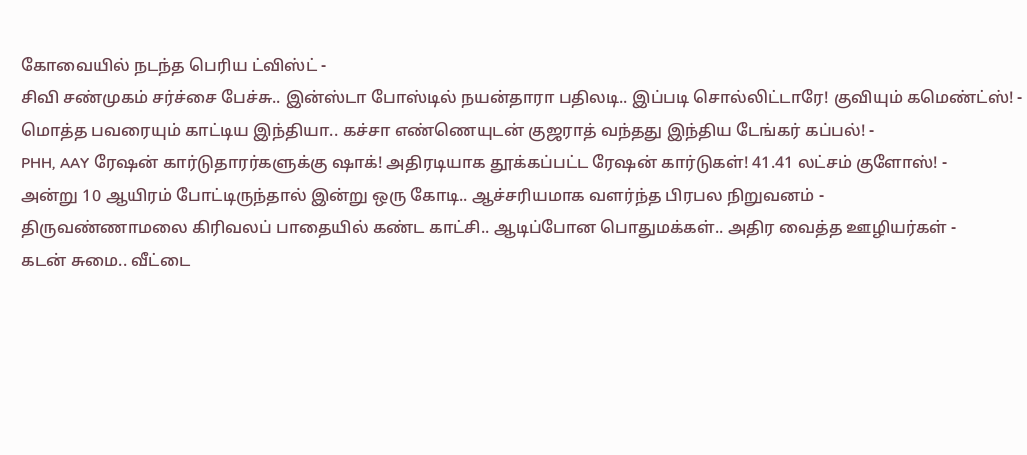கோவையில் நடந்த பெரிய ட்விஸ்ட் -
சிவி சண்முகம் சர்ச்சை பேச்சு.. இன்ஸ்டா போஸ்டில் நயன்தாரா பதிலடி.. இப்படி சொல்லிட்டாரே! குவியும் கமெண்ட்ஸ்! -
மொத்த பவரையும் காட்டிய இந்தியா.. கச்சா எண்ணெயுடன் குஜராத் வந்தது இந்திய டேங்கர் கப்பல்! -
PHH, AAY ரேஷன் கார்டுதாரர்களுக்கு ஷாக்! அதிரடியாக தூக்கப்பட்ட ரேஷன் கார்டுகள்! 41.41 லட்சம் குளோஸ்! -
அன்று 10 ஆயிரம் போட்டிருந்தால் இன்று ஒரு கோடி.. ஆச்சரியமாக வளர்ந்த பிரபல நிறுவனம் -
திருவண்ணாமலை கிரிவலப் பாதையில் கண்ட காட்சி.. ஆடிப்போன பொதுமக்கள்.. அதிர வைத்த ஊழியர்கள் -
கடன் சுமை.. வீட்டை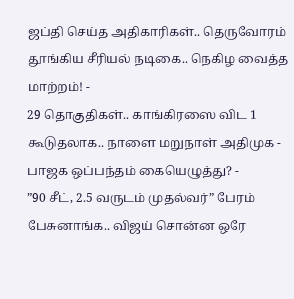ஜப்தி செய்த அதிகாரிகள்.. தெருவோரம் தூங்கிய சீரியல் நடிகை.. நெகிழ வைத்த மாற்றம்! -
29 தொகுதிகள்.. காங்கிரஸை விட 1 கூடுதலாக.. நாளை மறுநாள் அதிமுக - பாஜக ஒப்பந்தம் கையெழுத்து? -
”90 சீட், 2.5 வருடம் முதல்வர்” பேரம் பேசுனாங்க.. விஜய் சொன்ன ஒரே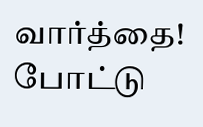வார்த்தை! போட்டு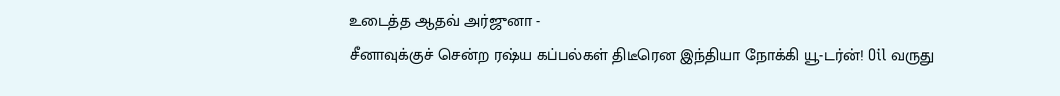உடைத்த ஆதவ் அர்ஜுனா -
சீனாவுக்குச் சென்ற ரஷ்ய கப்பல்கள் திடீரென இந்தியா நோக்கி யூ-டர்ன்! Oil வருது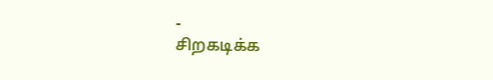-
சிறகடிக்க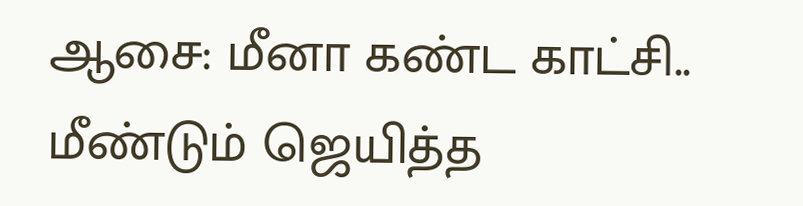ஆசை: மீனா கண்ட காட்சி.. மீண்டும் ஜெயித்த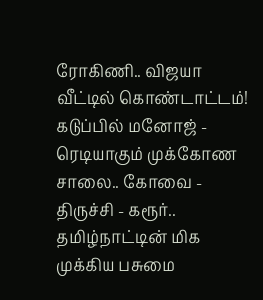ரோகிணி.. விஜயா வீட்டில் கொண்டாட்டம்! கடுப்பில் மனோஜ் -
ரெடியாகும் முக்கோண சாலை.. கோவை - திருச்சி - கரூர்.. தமிழ்நாட்டின் மிக முக்கிய பசுமை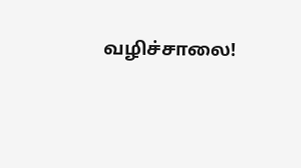வழிச்சாலை!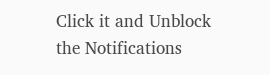Click it and Unblock the Notifications